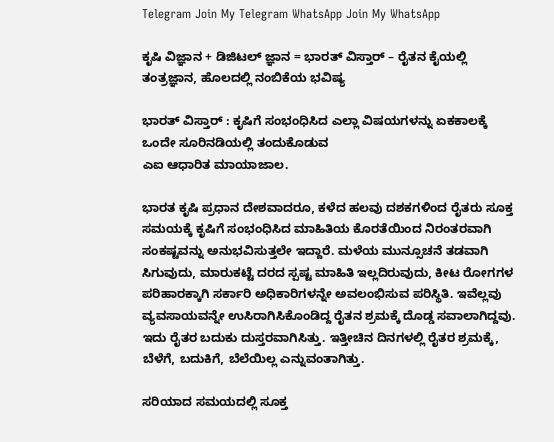Telegram Join My Telegram WhatsApp Join My WhatsApp

ಕೃಷಿ ವಿಜ್ಞಾನ + ಡಿಜಿಟಲ್ ಜ್ಞಾನ = ಭಾರತ್ ವಿಸ್ತಾರ್ – ರೈತನ ಕೈಯಲ್ಲಿ ತಂತ್ರಜ್ಞಾನ, ಹೊಲದಲ್ಲಿ ನಂಬಿಕೆಯ ಭವಿಷ್ಯ

ಭಾರತ್‌ ವಿಸ್ತಾರ್‌ : ಕೃಷಿಗೆ ಸಂಭಂಧಿಸಿದ ಎಲ್ಲಾ ವಿಷಯಗಳನ್ನು ಏಕಕಾಲಕ್ಕೆ ಒಂದೇ ಸೂರಿನಡಿಯಲ್ಲಿ ತಂದುಕೊಡುವ
ಎಐ ಆಧಾರಿತ ಮಾಯಾಜಾಲ.

ಭಾರತ ಕೃಷಿ ಪ್ರಧಾನ ದೇಶವಾದರೂ, ಕಳೆದ ಹಲವು ದಶಕಗಳಿಂದ ರೈತರು ಸೂಕ್ತ ಸಮಯಕ್ಕೆ ಕೃಷಿಗೆ ಸಂಭಂಧಿಸಿದ ಮಾಹಿತಿಯ ಕೊರತೆಯಿಂದ ನಿರಂತರವಾಗಿ ಸಂಕಷ್ಟವನ್ನು ಅನುಭವಿಸುತ್ತಲೇ ಇದ್ದಾರೆ. ಮಳೆಯ ಮುನ್ಸೂಚನೆ ತಡವಾಗಿ ಸಿಗುವುದು, ಮಾರುಕಟ್ಟೆ ದರದ ಸ್ಪಷ್ಟ ಮಾಹಿತಿ ಇಲ್ಲದಿರುವುದು, ಕೀಟ ರೋಗಗಳ ಪರಿಹಾರಕ್ಕಾಗಿ ಸರ್ಕಾರಿ ಅಧಿಕಾರಿಗಳನ್ನೇ ಅವಲಂಭಿಸುವ ಪರಿಸ್ಥಿತಿ. ಇವೆಲ್ಲವು ವ್ಯವಸಾಯವನ್ನೇ ಉಸಿರಾಗಿಸಿಕೊಂಡಿದ್ದ ರೈತನ ಶ್ರಮಕ್ಕೆ ದೊಡ್ಡ ಸವಾಲಾಗಿದ್ದವು. ಇದು ರೈತರ ಬದುಕು ದುಸ್ತರವಾಗಿಸಿತ್ತು. ಇತ್ತೀಚಿನ ದಿನಗಳಲ್ಲಿ ರೈತರ ಶ್ರಮಕ್ಕೆ, ಬೆಳೆಗೆ, ಬದುಕಿಗೆ, ಬೆಲೆಯಿಲ್ಲ ಎನ್ನುವಂತಾಗಿತ್ತು.

ಸರಿಯಾದ ಸಮಯದಲ್ಲಿ ಸೂಕ್ತ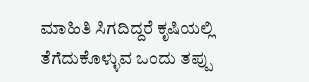ಮಾಹಿತಿ ಸಿಗದಿದ್ದರೆ ಕೃಷಿಯಲ್ಲಿ ತೆಗೆದುಕೊಳ್ಳುವ ಒಂದು ತಪ್ಪು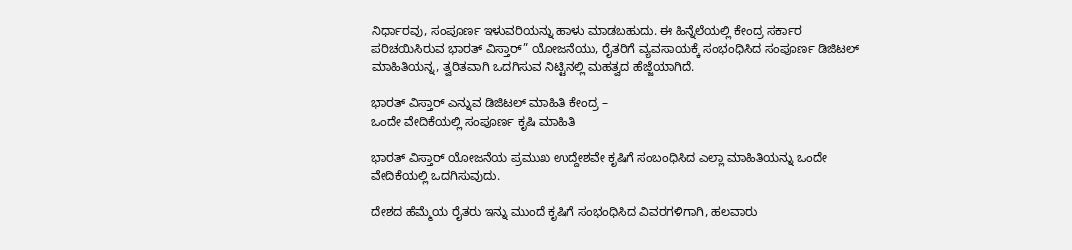ನಿರ್ಧಾರವು, ಸಂಪೂರ್ಣ ಇಳುವರಿಯನ್ನು ಹಾಳು ಮಾಡಬಹುದು. ಈ ಹಿನ್ನೆಲೆಯಲ್ಲಿ ಕೇಂದ್ರ ಸರ್ಕಾರ ಪರಿಚಯಿಸಿರುವ ಭಾರತ್ ವಿಸ್ತಾರ್” ಯೋಜನೆಯು, ರೈತರಿಗೆ ವ್ಯವಸಾಯಕ್ಕೆ ಸಂಭಂಧಿಸಿದ ಸಂಪೂರ್ಣ ಡಿಜಿಟಲ್ ಮಾಹಿತಿಯನ್ನ, ತ್ವರಿತವಾಗಿ ಒದಗಿಸುವ ನಿಟ್ಟಿನಲ್ಲಿ ಮಹತ್ವದ ಹೆಜ್ಜೆಯಾಗಿದೆ.

ಭಾರತ್ ವಿಸ್ತಾರ್ ಎನ್ನುವ ಡಿಜಿಟಲ್‌ ಮಾಹಿತಿ ಕೇಂದ್ರ –
ಒಂದೇ ವೇದಿಕೆಯಲ್ಲಿ ಸಂಪೂರ್ಣ ಕೃಷಿ ಮಾಹಿತಿ

ಭಾರತ್ ವಿಸ್ತಾರ್ ಯೋಜನೆಯ ಪ್ರಮುಖ ಉದ್ದೇಶವೇ ಕೃಷಿಗೆ ಸಂಬಂಧಿಸಿದ ಎಲ್ಲಾ ಮಾಹಿತಿಯನ್ನು ಒಂದೇ ವೇದಿಕೆಯಲ್ಲಿ ಒದಗಿಸುವುದು.

ದೇಶದ ಹೆಮ್ಮೆಯ ರೈತರು ಇನ್ನು ಮುಂದೆ ಕೃಷಿಗೆ ಸಂಭಂಧಿಸಿದ ವಿವರಗಳಿಗಾಗಿ, ಹಲವಾರು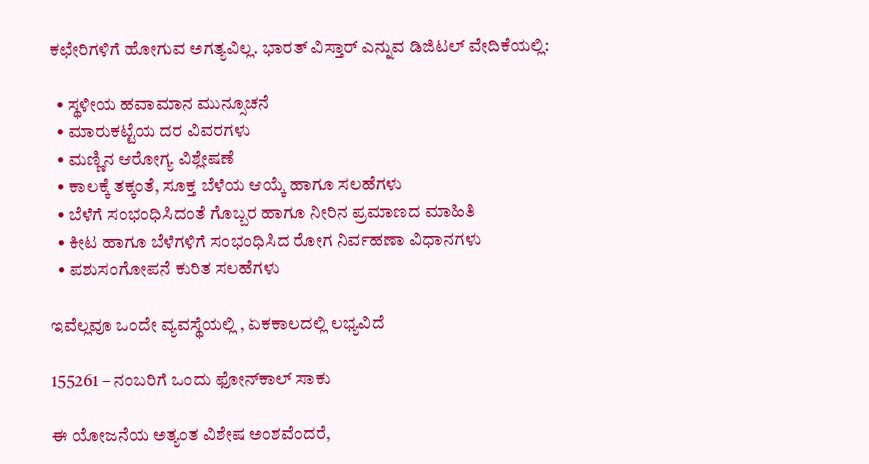ಕಛೇರಿಗಳಿಗೆ ಹೋಗುವ ಅಗತ್ಯವಿಲ್ಲ. ಭಾರತ್ ವಿಸ್ತಾರ್ ಎನ್ನುವ ಡಿಜಿಟಲ್‌ ವೇದಿಕೆಯಲ್ಲಿ:

  • ಸ್ಥಳೀಯ ಹವಾಮಾನ ಮುನ್ಸೂಚನೆ
  • ಮಾರುಕಟ್ಟೆಯ ದರ ವಿವರಗಳು
  • ಮಣ್ಣಿನ ಆರೋಗ್ಯ ವಿಶ್ಲೇಷಣೆ
  • ಕಾಲಕ್ಕೆ ತಕ್ಕಂತೆ, ಸೂಕ್ತ ಬೆಳೆಯ ಆಯ್ಕೆ ಹಾಗೂ ಸಲಹೆಗಳು
  • ಬೆಳೆಗೆ ಸಂಭಂಧಿಸಿದಂತೆ ಗೊಬ್ಬರ ಹಾಗೂ ನೀರಿನ ಪ್ರಮಾಣದ ಮಾಹಿತಿ
  • ಕೀಟ ಹಾಗೂ ಬೆಳೆಗಳಿಗೆ ಸಂಭಂಧಿಸಿದ ರೋಗ ನಿರ್ವಹಣಾ ವಿಧಾನಗಳು
  • ಪಶುಸಂಗೋಪನೆ ಕುರಿತ ಸಲಹೆಗಳು

ಇವೆಲ್ಲವೂ ಒಂದೇ ವ್ಯವಸ್ಥೆಯಲ್ಲಿ , ಏಕಕಾಲದಲ್ಲಿ ಲಭ್ಯವಿದೆ

155261 – ನಂಬರಿಗೆ ಒಂದು ಫೋನ್‌ಕಾಲ್ ಸಾಕು

ಈ ಯೋಜನೆಯ ಅತ್ಯಂತ ವಿಶೇಷ ಅಂಶವೆಂದರೆ,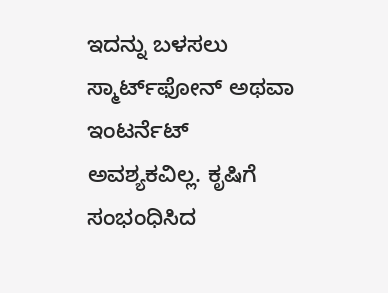ಇದನ್ನು ಬಳಸಲು ಸ್ಮಾರ್ಟ್‌ಫೋನ್ ಅಥವಾ ಇಂಟರ್ನೆಟ್ ಅವಶ್ಯಕವಿಲ್ಲ. ಕೃಷಿಗೆ ಸಂಭಂಧಿಸಿದ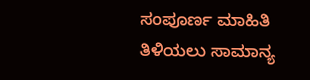ಸಂಪೂರ್ಣ ಮಾಹಿತಿ ತಿಳಿಯಲು ಸಾಮಾನ್ಯ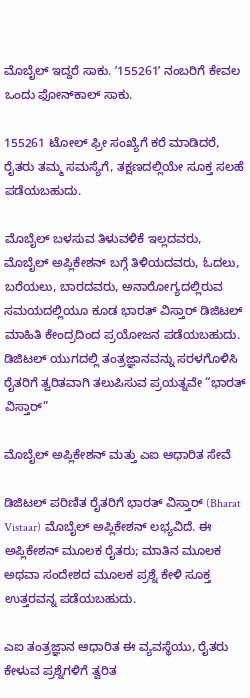ಮೊಬೈಲ್ ಇದ್ದರೆ ಸಾಕು. ʼ155261ʼ ನಂಬರಿಗೆ ಕೇವಲ ಒಂದು ಫೋನ್‌ಕಾಲ್ ಸಾಕು.

155261 ಟೋಲ್‌ ಫ್ರೀ ಸಂಖ್ಯೆಗೆ ಕರೆ ಮಾಡಿದರೆ, ರೈತರು ತಮ್ಮ ಸಮಸ್ಯೆಗೆ, ತಕ್ಷಣದಲ್ಲಿಯೇ ಸೂಕ್ತ ಸಲಹೆ ಪಡೆಯಬಹುದು.

ಮೊಬೈಲ್‌ ಬಳಸುವ ತಿಳುವಳಿಕೆ ಇಲ್ಲದವರು, ಮೊಬೈಲ್‌ ಅಪ್ಲಿಕೇಶನ್ ಬಗ್ಗೆ ತಿಳಿಯದವರು, ಓದಲು, ಬರೆಯಲು, ಬಾರದವರು, ಅನಾರೋಗ್ಯದಲ್ಲಿರುವ ಸಮಯದಲ್ಲಿಯೂ ಕೂಡ ಭಾರತ್ ವಿಸ್ತಾರ್ ಡಿಜಿಟಲ್‌ ಮಾಹಿತಿ ಕೇಂದ್ರದಿಂದ ಪ್ರಯೋಜನ ಪಡೆಯಬಹುದು. ಡಿಜಿಟಲ್ ಯುಗದಲ್ಲಿ ತಂತ್ರಜ್ಞಾನವನ್ನು ಸರಳಗೊಳಿಸಿ ರೈತರಿಗೆ ತ್ವರಿತವಾಗಿ ತಲುಪಿಸುವ ಪ್ರಯತ್ನವೇ “ಭಾರತ್‌ ವಿಸ್ತಾರ್‌”

ಮೊಬೈಲ್ ಅಪ್ಲಿಕೇಶನ್ ಮತ್ತು ಎಐ ಆಧಾರಿತ ಸೇವೆ

ಡಿಜಿಟಲ್ ಪರಿಣಿತ ರೈತರಿಗೆ ಭಾರತ್‌ ವಿಸ್ತಾರ್‌ (Bharat Vistaar) ಮೊಬೈಲ್ ಅಪ್ಲಿಕೇಶನ್ ಲಭ್ಯವಿದೆ. ಈ ಅಪ್ಲಿಕೇಶನ್ ಮೂಲಕ ರೈತರು; ಮಾತಿನ ಮೂಲಕ ಅಥವಾ ಸಂದೇಶದ ಮೂಲಕ ಪ್ರಶ್ನೆ ಕೇಳಿ ಸೂಕ್ತ ಉತ್ತರವನ್ನ ಪಡೆಯಬಹುದು.

ಎಐ ತಂತ್ರಜ್ಞಾನ ಆಧಾರಿತ ಈ ವ್ಯವಸ್ಥೆಯು, ರೈತರು ಕೇಳುವ ಪ್ರಶ್ನೆಗಳಿಗೆ ತ್ವರಿತ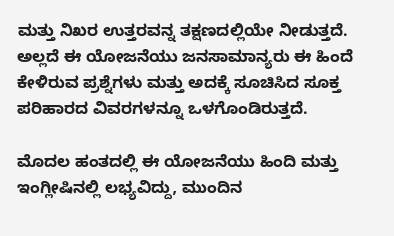ಮತ್ತು ನಿಖರ ಉತ್ತರವನ್ನ ತಕ್ಷಣದಲ್ಲಿಯೇ ನೀಡುತ್ತದೆ. ಅಲ್ಲದೆ ಈ ಯೋಜನೆಯು ಜನಸಾಮಾನ್ಯರು ಈ ಹಿಂದೆ ಕೇಳಿರುವ ಪ್ರಶ್ನೆಗಳು ಮತ್ತು ಅದಕ್ಕೆ ಸೂಚಿಸಿದ ಸೂಕ್ತ ಪರಿಹಾರದ ವಿವರಗಳನ್ನೂ ಒಳಗೊಂಡಿರುತ್ತದೆ.

ಮೊದಲ ಹಂತದಲ್ಲಿ ಈ ಯೋಜನೆಯು ಹಿಂದಿ ಮತ್ತು ಇಂಗ್ಲೀಷಿನಲ್ಲಿ ಲಭ್ಯವಿದ್ದು, ಮುಂದಿನ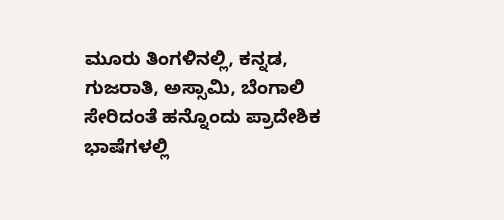ಮೂರು ತಿಂಗಳಿನಲ್ಲಿ, ಕನ್ನಡ, ಗುಜರಾತಿ, ಅಸ್ಸಾಮಿ, ಬೆಂಗಾಲಿ ಸೇರಿದಂತೆ ಹನ್ನೊಂದು ಪ್ರಾದೇಶಿಕ ಭಾಷೆಗಳಲ್ಲಿ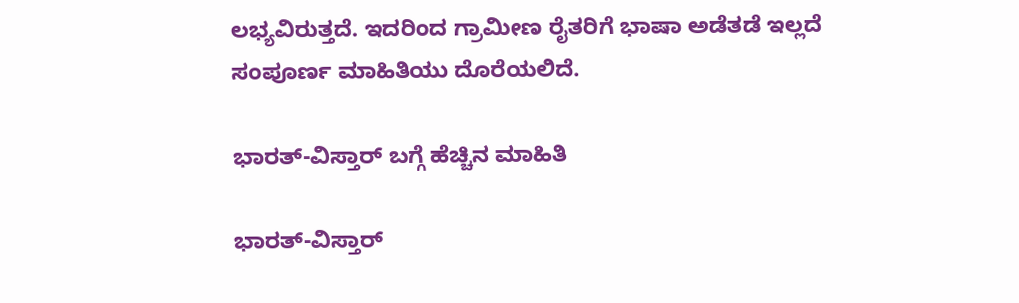ಲಭ್ಯವಿರುತ್ತದೆ. ಇದರಿಂದ ಗ್ರಾಮೀಣ ರೈತರಿಗೆ ಭಾಷಾ ಅಡೆತಡೆ ಇಲ್ಲದೆ ಸಂಪೂರ್ಣ ಮಾಹಿತಿಯು ದೊರೆಯಲಿದೆ.

ಭಾರತ್-ವಿಸ್ತಾರ್ ಬಗ್ಗೆ ಹೆಚ್ಚಿನ ಮಾಹಿತಿ

ಭಾರತ್-ವಿಸ್ತಾರ್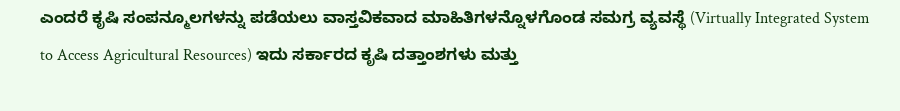ಎಂದರೆ ಕೃಷಿ ಸಂಪನ್ಮೂಲಗಳನ್ನು ಪಡೆಯಲು ವಾಸ್ತವಿಕವಾದ ಮಾಹಿತಿಗಳನ್ನೊಳಗೊಂಡ ಸಮಗ್ರ ವ್ಯವಸ್ಥೆ (Virtually Integrated System to Access Agricultural Resources) ಇದು ಸರ್ಕಾರದ ಕೃಷಿ ದತ್ತಾಂಶಗಳು ಮತ್ತು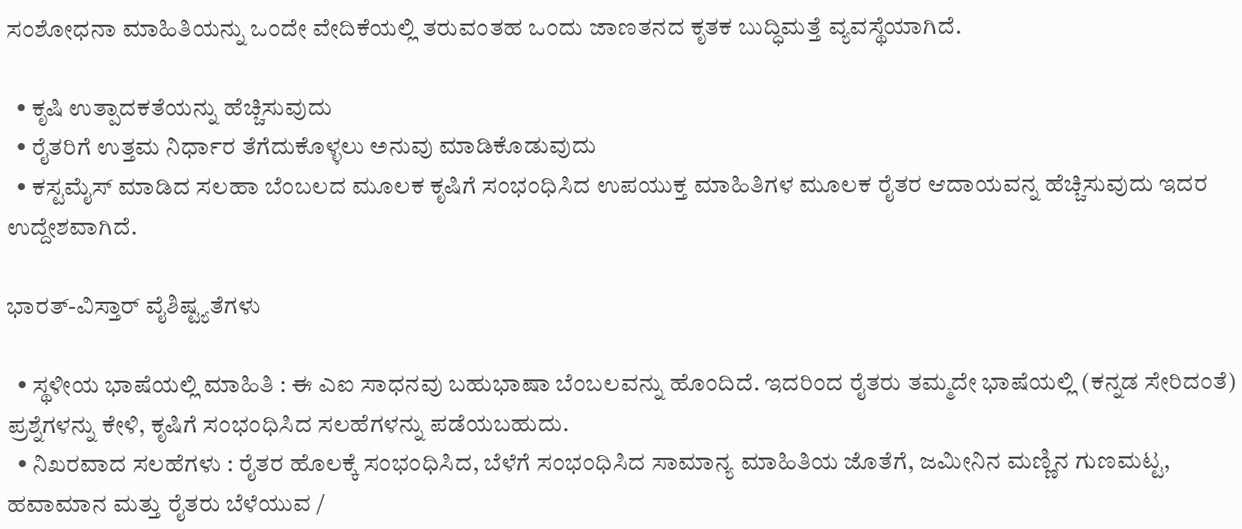ಸಂಶೋಧನಾ ಮಾಹಿತಿಯನ್ನು ಒಂದೇ ವೇದಿಕೆಯಲ್ಲಿ ತರುವಂತಹ ಒಂದು ಜಾಣತನದ ಕೃತಕ ಬುದ್ಧಿಮತ್ತೆ ವ್ಯವಸ್ಥೆಯಾಗಿದೆ.

  • ಕೃಷಿ ಉತ್ಪಾದಕತೆಯನ್ನು ಹೆಚ್ಚಿಸುವುದು
  • ರೈತರಿಗೆ ಉತ್ತಮ ನಿರ್ಧಾರ ತೆಗೆದುಕೊಳ್ಳಲು ಅನುವು ಮಾಡಿಕೊಡುವುದು
  • ಕಸ್ಟಮೈಸ್ ಮಾಡಿದ ಸಲಹಾ ಬೆಂಬಲದ ಮೂಲಕ ಕೃಷಿಗೆ ಸಂಭಂಧಿಸಿದ ಉಪಯುಕ್ತ ಮಾಹಿತಿಗಳ ಮೂಲಕ ರೈತರ ಆದಾಯವನ್ನ ಹೆಚ್ಚಿಸುವುದು ಇದರ ಉದ್ದೇಶವಾಗಿದೆ.

ಭಾರತ್-ವಿಸ್ತಾರ್ ವೈಶಿಷ್ಟ್ಯತೆಗಳು

  • ಸ್ಥಳೀಯ ಭಾಷೆಯಲ್ಲಿ ಮಾಹಿತಿ : ಈ ಎಐ ಸಾಧನವು ಬಹುಭಾಷಾ ಬೆಂಬಲವನ್ನು ಹೊಂದಿದೆ. ಇದರಿಂದ ರೈತರು ತಮ್ಮದೇ ಭಾಷೆಯಲ್ಲಿ (ಕನ್ನಡ ಸೇರಿದಂತೆ) ಪ್ರಶ್ನೆಗಳನ್ನು ಕೇಳಿ, ಕೃಷಿಗೆ ಸಂಭಂಧಿಸಿದ ಸಲಹೆಗಳನ್ನು ಪಡೆಯಬಹುದು.
  • ನಿಖರವಾದ ಸಲಹೆಗಳು : ರೈತರ ಹೊಲಕ್ಕೆ ಸಂಭಂಧಿಸಿದ, ಬೆಳೆಗೆ ಸಂಭಂಧಿಸಿದ ಸಾಮಾನ್ಯ ಮಾಹಿತಿಯ ಜೊತೆಗೆ, ಜಮೀನಿನ ಮಣ್ಣಿನ ಗುಣಮಟ್ಟ, ಹವಾಮಾನ ಮತ್ತು ರೈತರು ಬೆಳೆಯುವ /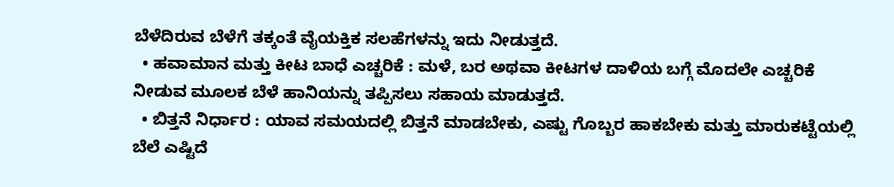ಬೆಳೆದಿರುವ ಬೆಳೆಗೆ ತಕ್ಕಂತೆ ವೈಯಕ್ತಿಕ ಸಲಹೆಗಳನ್ನು ಇದು ನೀಡುತ್ತದೆ.
  • ಹವಾಮಾನ ಮತ್ತು ಕೀಟ ಬಾಧೆ ಎಚ್ಚರಿಕೆ : ಮಳೆ, ಬರ ಅಥವಾ ಕೀಟಗಳ ದಾಳಿಯ ಬಗ್ಗೆ ಮೊದಲೇ ಎಚ್ಚರಿಕೆ ನೀಡುವ ಮೂಲಕ ಬೆಳೆ ಹಾನಿಯನ್ನು ತಪ್ಪಿಸಲು ಸಹಾಯ ಮಾಡುತ್ತದೆ.
  • ಬಿತ್ತನೆ ನಿರ್ಧಾರ : ಯಾವ ಸಮಯದಲ್ಲಿ ಬಿತ್ತನೆ ಮಾಡಬೇಕು, ಎಷ್ಟು ಗೊಬ್ಬರ ಹಾಕಬೇಕು ಮತ್ತು ಮಾರುಕಟ್ಟೆಯಲ್ಲಿ ಬೆಲೆ ಎಷ್ಟಿದೆ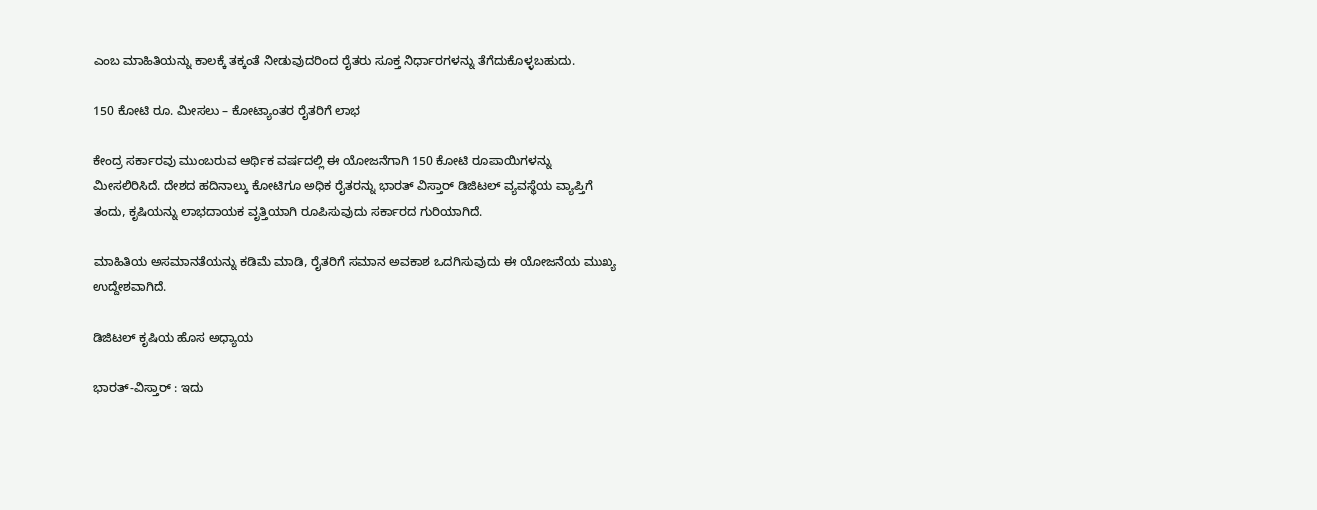ಎಂಬ ಮಾಹಿತಿಯನ್ನು ಕಾಲಕ್ಕೆ ತಕ್ಕಂತೆ ನೀಡುವುದರಿಂದ ರೈತರು ಸೂಕ್ತ ನಿರ್ಧಾರಗಳನ್ನು ತೆಗೆದುಕೊಳ್ಳಬಹುದು.

150 ಕೋಟಿ ರೂ. ಮೀಸಲು – ಕೋಟ್ಯಾಂತರ ರೈತರಿಗೆ ಲಾಭ

ಕೇಂದ್ರ ಸರ್ಕಾರವು ಮುಂಬರುವ ಆರ್ಥಿಕ ವರ್ಷದಲ್ಲಿ ಈ ಯೋಜನೆಗಾಗಿ 150 ಕೋಟಿ ರೂಪಾಯಿಗಳನ್ನು ಮೀಸಲಿರಿಸಿದೆ. ದೇಶದ ಹದಿನಾಲ್ಕು ಕೋಟಿಗೂ ಅಧಿಕ ರೈತರನ್ನು ಭಾರತ್‌ ವಿಸ್ತಾರ್‌ ಡಿಜಿಟಲ್ ವ್ಯವಸ್ಥೆಯ ವ್ಯಾಪ್ತಿಗೆ ತಂದು, ಕೃಷಿಯನ್ನು ಲಾಭದಾಯಕ ವೃತ್ತಿಯಾಗಿ ರೂಪಿಸುವುದು ಸರ್ಕಾರದ ಗುರಿಯಾಗಿದೆ.

ಮಾಹಿತಿಯ ಅಸಮಾನತೆಯನ್ನು ಕಡಿಮೆ ಮಾಡಿ, ರೈತರಿಗೆ ಸಮಾನ ಅವಕಾಶ ಒದಗಿಸುವುದು ಈ ಯೋಜನೆಯ ಮುಖ್ಯ ಉದ್ದೇಶವಾಗಿದೆ.

ಡಿಜಿಟಲ್ ಕೃಷಿಯ ಹೊಸ ಅಧ್ಯಾಯ

ಭಾರತ್-ವಿಸ್ತಾರ್ : ಇದು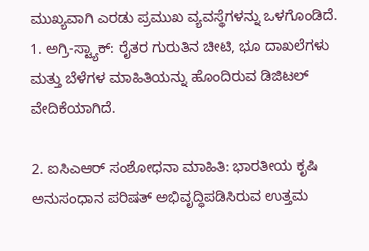ಮುಖ್ಯವಾಗಿ ಎರಡು ಪ್ರಮುಖ ವ್ಯವಸ್ಥೆಗಳನ್ನು ಒಳಗೊಂಡಿದೆ.
1. ಅಗ್ರಿ-ಸ್ಟ್ಯಾಕ್: ರೈತರ ಗುರುತಿನ ಚೀಟಿ, ಭೂ ದಾಖಲೆಗಳು ಮತ್ತು ಬೆಳೆಗಳ ಮಾಹಿತಿಯನ್ನು ಹೊಂದಿರುವ ಡಿಜಿಟಲ್ ವೇದಿಕೆಯಾಗಿದೆ.

2. ಐಸಿಎಆರ್‌ ಸಂಶೋಧನಾ ಮಾಹಿತಿ: ಭಾರತೀಯ ಕೃಷಿ ಅನುಸಂಧಾನ ಪರಿಷತ್ ಅಭಿವೃದ್ಧಿಪಡಿಸಿರುವ ಉತ್ತಮ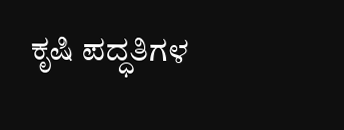ಕೃಷಿ ಪದ್ಧತಿಗಳ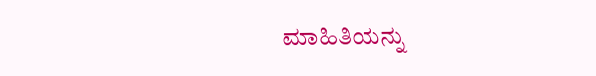ಮಾಹಿತಿಯನ್ನು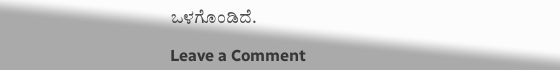ಒಳಗೊಂಡಿದೆ.

Leave a Comment